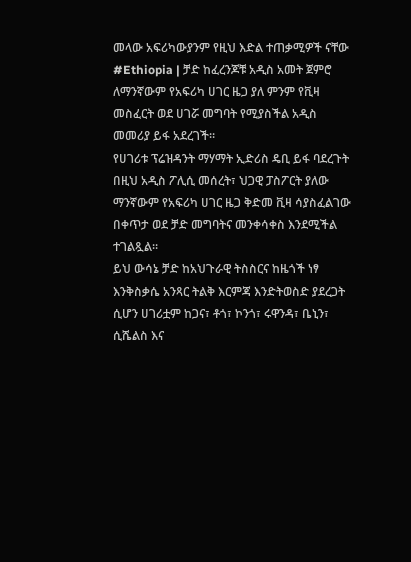መላው አፍሪካውያንም የዚህ እድል ተጠቃሚዎች ናቸው
#Ethiopia | ቻድ ከፈረንጆቹ አዲስ አመት ጀምሮ ለማንኛውም የአፍሪካ ሀገር ዜጋ ያለ ምንም የቪዛ መስፈርት ወደ ሀገሯ መግባት የሚያስችል አዲስ መመሪያ ይፋ አደረገች።
የሀገሪቱ ፕሬዝዳንት ማሃማት ኢድሪስ ዴቢ ይፋ ባደረጉት በዚህ አዲስ ፖሊሲ መሰረት፣ ህጋዊ ፓስፖርት ያለው ማንኛውም የአፍሪካ ሀገር ዜጋ ቅድመ ቪዛ ሳያስፈልገው በቀጥታ ወደ ቻድ መግባትና መንቀሳቀስ እንደሚችል ተገልጿል።
ይህ ውሳኔ ቻድ ከአህጉራዊ ትስስርና ከዜጎች ነፃ እንቅስቃሴ አንጻር ትልቅ እርምጃ እንድትወስድ ያደረጋት ሲሆን ሀገሪቷም ከጋና፣ ቶጎ፣ ኮንጎ፣ ሩዋንዳ፣ ቤኒን፣ ሲሼልስ እና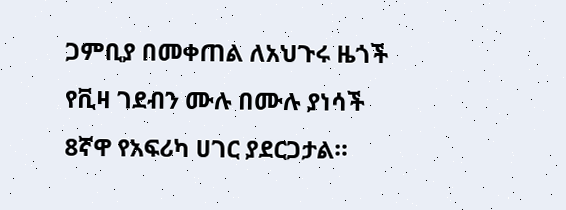ጋምቢያ በመቀጠል ለአህጉሩ ዜጎች የቪዛ ገደብን ሙሉ በሙሉ ያነሳች 8ኛዋ የአፍሪካ ሀገር ያደርጋታል።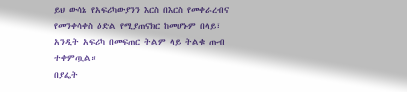ይህ ውሳኔ የአፍሪካውያንን እርስ በእርስ የመቀራረብና የመንቀሳቀስ ዕድል የሚያጠናክር ከመሆኑም በላይ፣ አንዲት አፍሪካ በመፍጠር ትልም ላይ ትልቁ ጡብ ተቀምጧል።
በያፌት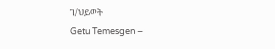ገ/ህይወት
Getu Temesgen –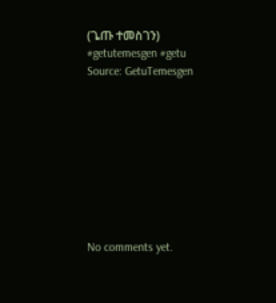(ጌጡ ተመስገን)
#getutemesgen #getu
Source: GetuTemesgen









No comments yet.